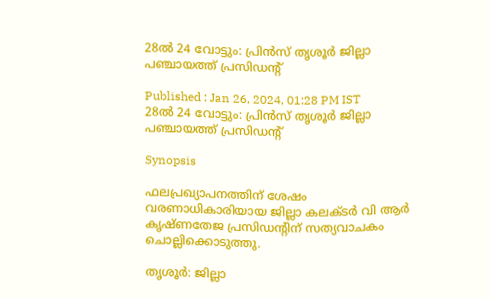28ൽ 24 വോട്ടും: പ്രിന്‍സ് തൃശൂര്‍ ജില്ലാ പഞ്ചായത്ത് പ്രസിഡന്റ്

Published : Jan 26, 2024, 01:28 PM IST
28ൽ 24 വോട്ടും: പ്രിന്‍സ് തൃശൂര്‍ ജില്ലാ പഞ്ചായത്ത് പ്രസിഡന്റ്

Synopsis

ഫലപ്രഖ്യാപനത്തിന് ശേഷം വരണാധികാരിയായ ജില്ലാ കലക്ടര്‍ വി ആര്‍ കൃഷ്ണതേജ പ്രസിഡന്റിന് സത്യവാചകം ചൊല്ലിക്കൊടുത്തു.

തൃശൂര്‍: ജില്ലാ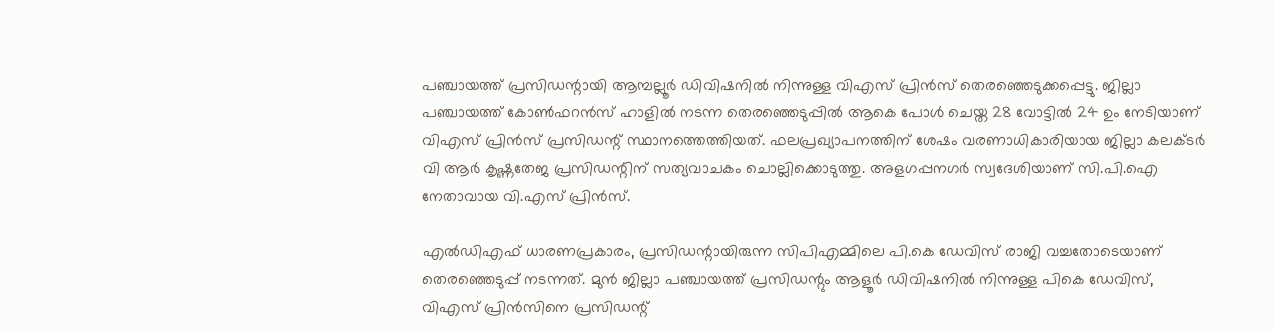പഞ്ചായത്ത് പ്രസിഡന്റായി ആമ്പല്ലൂര്‍ ഡിവിഷനില്‍ നിന്നുള്ള വിഎസ് പ്രിന്‍സ് തെരഞ്ഞെടുക്കപ്പെട്ടു. ജില്ലാ പഞ്ചായത്ത് കോണ്‍ഫറന്‍സ് ഹാളില്‍ നടന്ന തെരഞ്ഞെടുപ്പില്‍ ആകെ പോള്‍ ചെയ്ത 28 വോട്ടില്‍ 24 ഉം നേടിയാണ് വിഎസ് പ്രിന്‍സ് പ്രസിഡന്റ് സ്ഥാനത്തെത്തിയത്. ഫലപ്രഖ്യാപനത്തിന് ശേഷം വരണാധികാരിയായ ജില്ലാ കലക്ടര്‍ വി ആര്‍ കൃഷ്ണതേജ പ്രസിഡന്റിന് സത്യവാചകം ചൊല്ലിക്കൊടുത്തു. അളഗപ്പനഗര്‍ സ്വദേശിയാണ് സി.പി.ഐ നേതാവായ വി.എസ് പ്രിന്‍സ്.

എല്‍ഡിഎഫ് ധാരണപ്രകാരം, പ്രസിഡന്റായിരുന്ന സിപിഎമ്മിലെ പി.കെ ഡേവിസ് രാജി വച്ചതോടെയാണ് തെരഞ്ഞെടുപ്പ് നടന്നത്. മുന്‍ ജില്ലാ പഞ്ചായത്ത് പ്രസിഡന്റും ആളൂര്‍ ഡിവിഷനില്‍ നിന്നുള്ള പികെ ഡേവിസ്, വിഎസ് പ്രിന്‍സിനെ പ്രസിഡന്റ്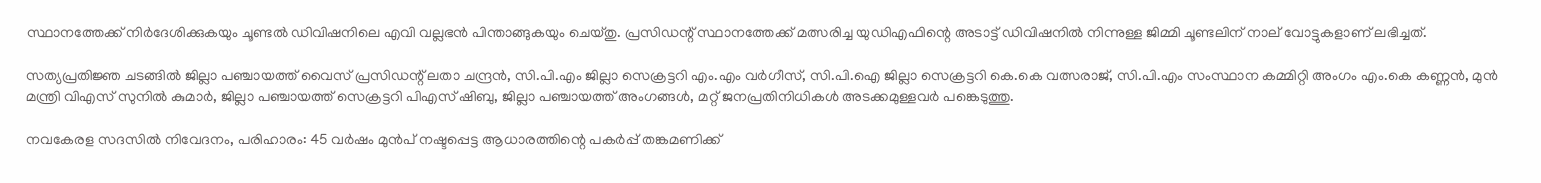സ്ഥാനത്തേക്ക് നിര്‍ദേശിക്കുകയും ചൂണ്ടല്‍ ഡിവിഷനിലെ എവി വല്ലഭന്‍ പിന്താങ്ങുകയും ചെയ്തു. പ്രസിഡന്റ് സ്ഥാനത്തേക്ക് മത്സരിച്ച യുഡിഎഫിന്റെ അടാട്ട് ഡിവിഷനില്‍ നിന്നുള്ള ജിമ്മി ചൂണ്ടലിന് നാല് വോട്ടുകളാണ് ലഭിച്ചത്.

സത്യപ്രതിജ്ഞ ചടങ്ങില്‍ ജില്ലാ പഞ്ചായത്ത് വൈസ് പ്രസിഡന്റ് ലതാ ചന്ദ്രന്‍, സി.പി.എം ജില്ലാ സെക്രട്ടറി എം.എം വര്‍ഗീസ്, സി.പി.ഐ ജില്ലാ സെക്രട്ടറി കെ.കെ വത്സരാജ്, സി.പി.എം സംസ്ഥാന കമ്മിറ്റി അംഗം എം.കെ കണ്ണന്‍, മുന്‍ മന്ത്രി വിഎസ് സുനില്‍ കുമാര്‍, ജില്ലാ പഞ്ചായത്ത് സെക്രട്ടറി പിഎസ് ഷിബു, ജില്ലാ പഞ്ചായത്ത് അംഗങ്ങള്‍, മറ്റ് ജനപ്രതിനിധികള്‍ അടക്കമുള്ളവര്‍ പങ്കെടുത്തു.

നവകേരള സദസിൽ നിവേദനം, പരിഹാരം: 45 വര്‍ഷം മുൻപ് നഷ്ടപ്പെട്ട ആധാരത്തിന്റെ പകർപ്പ് തങ്കമണിക്ക്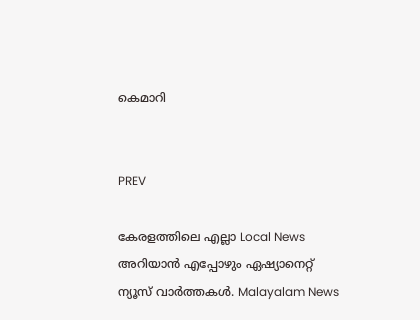കെമാറി


PREV

കേരളത്തിലെ എല്ലാ Local News അറിയാൻ എപ്പോഴും ഏഷ്യാനെറ്റ് ന്യൂസ് വാർത്തകൾ. Malayalam News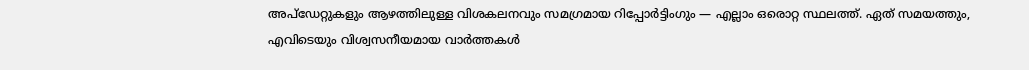അപ്‌ഡേറ്റുകളും ആഴത്തിലുള്ള വിശകലനവും സമഗ്രമായ റിപ്പോർട്ടിംഗും — എല്ലാം ഒരൊറ്റ സ്ഥലത്ത്. ഏത് സമയത്തും, എവിടെയും വിശ്വസനീയമായ വാർത്തകൾ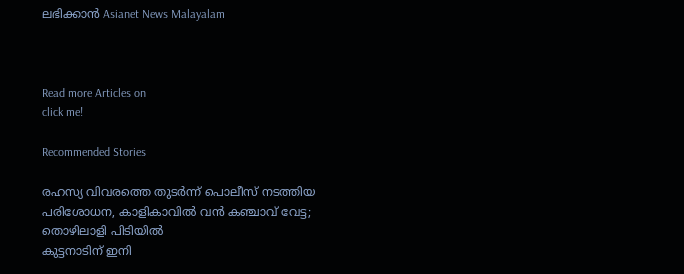ലഭിക്കാൻ Asianet News Malayalam



Read more Articles on
click me!

Recommended Stories

രഹസ്യ വിവരത്തെ തുടർന്ന് പൊലീസ് നടത്തിയ പരിശോധന, കാളികാവിൽ വൻ കഞ്ചാവ് വേട്ട; തൊഴിലാളി പിടിയിൽ
കുട്ടനാടിന് ഇനി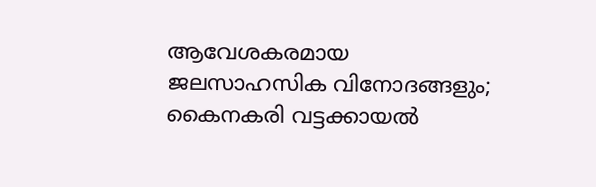ആവേശകരമായ ജലസാഹസിക വിനോദങ്ങളും; കൈനകരി വട്ടക്കായൽ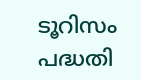ടൂറിസം പദ്ധതി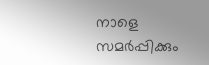നാളെ സമർപ്പിക്കും